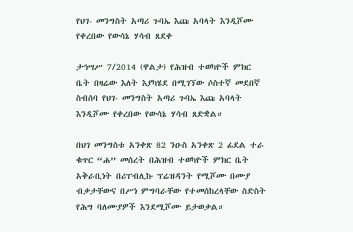የህገ- መንግስት አጣሪ ጉባኤ እጩ አባላት እንዲሾሙ የቀረበው የውሳኔ ሃሳብ ጸደቀ

ታኅሣሥ 7/2014 (ዋልታ) የሕዝብ ተወካዮች ምክር ቤት በዛሬው እለት እያካሄደ በሚገኘው ሶስተኛ መደበኛ ስብሰባ የህገ- መንግስት አጣሪ ጉባኤ እጩ አባላት እንዲሾሙ የቀረበው የውሳኔ ሃሳብ ጸድቋል።

በህገ መንግስቱ አንቀጽ 82 ንዑስ አንቀጽ 2 ፊደል ተራ ቁጥር “ሐ” መሰረት በሕዝብ ተወካዮች ምክር ቤት አቅራቢነት በሪፐብሊኩ ፕሬዝዳንት የሚሾሙ በሙያ ብቃታቸውና በሥነ ምግባራቸው የተመሰከረላቸው ስድስት የሕግ ባለሙያዎች እንደሚሾሙ ይታወቃል።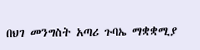በህገ መንግስት አጣሪ ጉባኤ ማቋቋሚያ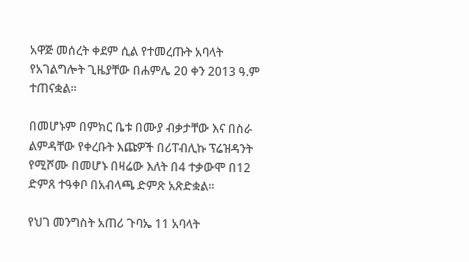አዋጅ መሰረት ቀደም ሲል የተመረጡት አባላት የአገልግሎት ጊዜያቸው በሐምሌ 20 ቀን 2013 ዓ.ም ተጠናቋል።

በመሆኑም በምክር ቤቱ በሙያ ብቃታቸው እና በስራ ልምዳቸው የቀረቡት እጩዎች በሪፐብሊኩ ፕሬዝዳንት የሚሾሙ በመሆኑ በዛሬው እለት በ4 ተቃውሞ በ12 ድምጸ ተዓቀቦ በአብላጫ ድምጽ አጽድቋል፡፡

የህገ መንግስት አጠሪ ጉባኤ 11 አባላት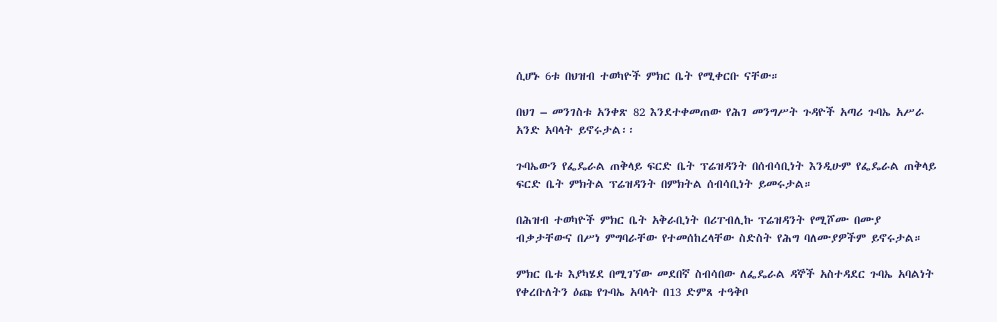ሲሆኑ 6ቱ በህዝብ ተወካዮች ምክር ቤት የሚቀርቡ ናቸው።

በህገ – መንገስቱ አንቀጽ 82 እንደተቀመጠው የሕገ መንግሥት ጉዳዮች አጣሪ ጉባኤ አሥራ አንድ አባላት ይኖሩታል፡፡

ጉባኤውን የፌዴራል ጠቅላይ ፍርድ ቤት ፕሬዝዳንት በሰብሳቢነት እንዲሁም የፌዴራል ጠቅላይ ፍርድ ቤት ምክትል ፕሬዝዳንት በምክትል ሰብሳቢነት ይመሩታል።

በሕዝብ ተወካዮች ምክር ቤት አቅራቢነት በሪፐብሊኩ ፕሬዝዳንት የሚሾሙ በሙያ ብቃታቸውና በሥነ ምግባራቸው የተመሰከረላቸው ስድስት የሕግ ባለሙያዎችም ይኖሩታል።

ምክር ቤቱ እያካሄደ በሚገኘው መደበኛ ስብሳበው ለፌዴራል ዳኞች አስተዳደር ጉባኤ አባልነት የቀረቡለትን ዕጩ የጉባኤ አባላት በ13 ድምጸ ተዓቅቦ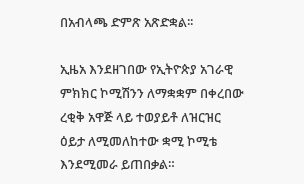በአብላጫ ድምጽ አጽድቋል፡፡

ኢዜአ እንደዘገበው የኢትዮጵያ አገራዊ ምክክር ኮሚሽንን ለማቋቋም በቀረበው ረቂቅ አዋጅ ላይ ተወያይቶ ለዝርዝር ዕይታ ለሚመለከተው ቋሚ ኮሚቴ እንደሚመራ ይጠበቃል።